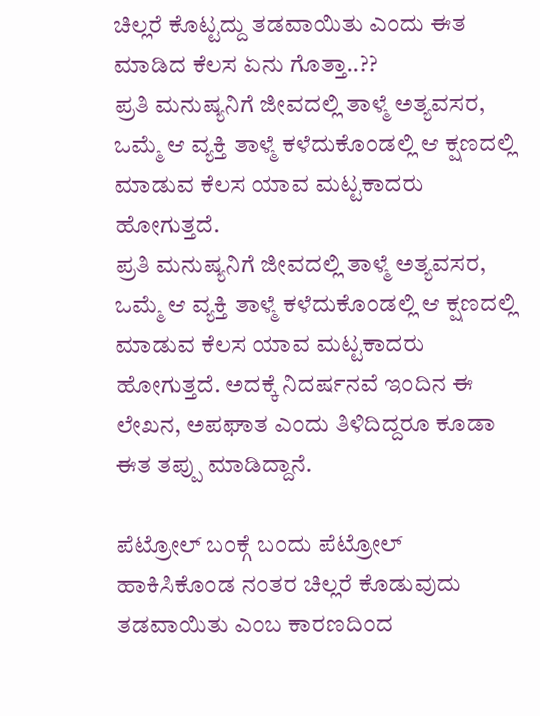ಚಿಲ್ಲರೆ ಕೊಟ್ಟದ್ದು ತಡವಾಯಿತು ಎಂದು ಈತ ಮಾಡಿದ ಕೆಲಸ ಏನು ಗೊತ್ತಾ..??
ಪ್ರತಿ ಮನುಷ್ಯನಿಗೆ ಜೀವದಲ್ಲಿ ತಾಳ್ಮೆ ಅತ್ಯವಸರ, ಒಮ್ಮೆ ಆ ವ್ಯಕ್ತಿ ತಾಳ್ಮೆ ಕಳೆದುಕೊಂಡಲ್ಲಿ ಆ ಕ್ಷಣದಲ್ಲಿ ಮಾಡುವ ಕೆಲಸ ಯಾವ ಮಟ್ಟಕಾದರು ಹೋಗುತ್ತದೆ.
ಪ್ರತಿ ಮನುಷ್ಯನಿಗೆ ಜೀವದಲ್ಲಿ ತಾಳ್ಮೆ ಅತ್ಯವಸರ, ಒಮ್ಮೆ ಆ ವ್ಯಕ್ತಿ ತಾಳ್ಮೆ ಕಳೆದುಕೊಂಡಲ್ಲಿ ಆ ಕ್ಷಣದಲ್ಲಿ ಮಾಡುವ ಕೆಲಸ ಯಾವ ಮಟ್ಟಕಾದರು ಹೋಗುತ್ತದೆ. ಅದಕ್ಕೆ ನಿದರ್ಷನವೆ ಇಂದಿನ ಈ ಲೇಖನ, ಅಪಘಾತ ಎಂದು ತಿಳಿದಿದ್ದರೂ ಕೂಡಾ ಈತ ತಪ್ಪು ಮಾಡಿದ್ದಾನೆ.

ಪೆಟ್ರೋಲ್ ಬಂಕ್ಗೆ ಬಂದು ಪೆಟ್ರೋಲ್ ಹಾಕಿಸಿಕೊಂಡ ನಂತರ ಚಿಲ್ಲರೆ ಕೊಡುವುದು ತಡವಾಯಿತು ಎಂಬ ಕಾರಣದಿಂದ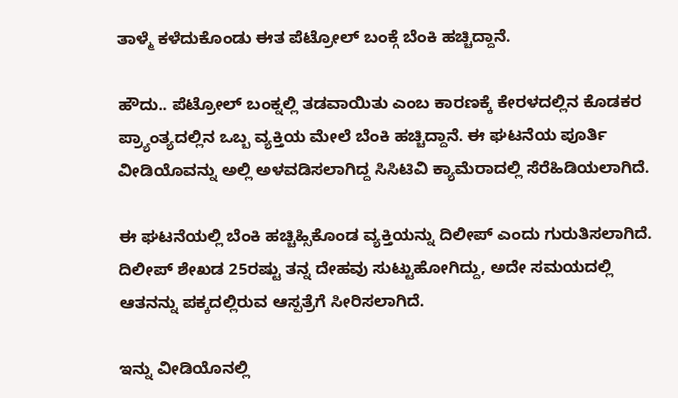ತಾಳ್ಮೆ ಕಳೆದುಕೊಂಡು ಈತ ಪೆಟ್ರೋಲ್ ಬಂಕ್ಗೆ ಬೆಂಕಿ ಹಚ್ಚಿದ್ದಾನೆ.

ಹೌದು.. ಪೆಟ್ರೋಲ್ ಬಂಕ್ನಲ್ಲಿ ತಡವಾಯಿತು ಎಂಬ ಕಾರಣಕ್ಕೆ ಕೇರಳದಲ್ಲಿನ ಕೊಡಕರ ಪ್ರ್ಯಾಂತ್ಯದಲ್ಲಿನ ಒಬ್ಬ ವ್ಯಕ್ತಿಯ ಮೇಲೆ ಬೆಂಕಿ ಹಚ್ಚಿದ್ದಾನೆ. ಈ ಘಟನೆಯ ಪೂರ್ತಿ ವೀಡಿಯೊವನ್ನು ಅಲ್ಲಿ ಅಳವಡಿಸಲಾಗಿದ್ದ ಸಿಸಿಟಿವಿ ಕ್ಯಾಮೆರಾದಲ್ಲಿ ಸೆರೆಹಿಡಿಯಲಾಗಿದೆ.

ಈ ಘಟನೆಯಲ್ಲಿ ಬೆಂಕಿ ಹಚ್ಚಿಹ್ಸಿಕೊಂಡ ವ್ಯಕ್ತಿಯನ್ನು ದಿಲೀಪ್ ಎಂದು ಗುರುತಿಸಲಾಗಿದೆ. ದಿಲೀಪ್ ಶೇಖಡ 25ರಷ್ಟು ತನ್ನ ದೇಹವು ಸುಟ್ಟುಹೋಗಿದ್ದು, ಅದೇ ಸಮಯದಲ್ಲಿ ಆತನನ್ನು ಪಕ್ಕದಲ್ಲಿರುವ ಆಸ್ಪತ್ರೆಗೆ ಸೀರಿಸಲಾಗಿದೆ.

ಇನ್ನು ವೀಡಿಯೊನಲ್ಲಿ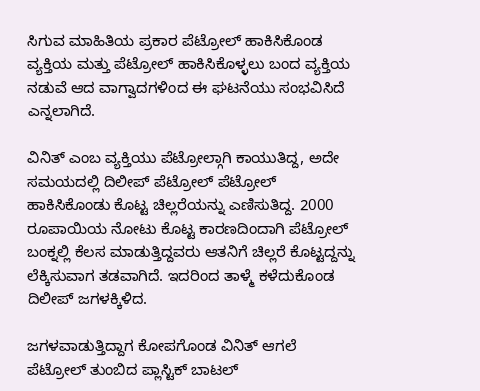ಸಿಗುವ ಮಾಹಿತಿಯ ಪ್ರಕಾರ ಪೆಟ್ರೋಲ್ ಹಾಕಿಸಿಕೊಂಡ ವ್ಯಕ್ತಿಯ ಮತ್ತು ಪೆಟ್ರೋಲ್ ಹಾಕಿಸಿಕೊಳ್ಳಲು ಬಂದ ವ್ಯಕ್ತಿಯ ನಡುವೆ ಆದ ವಾಗ್ವಾದಗಳಿಂದ ಈ ಘಟನೆಯು ಸಂಭವಿಸಿದೆ ಎನ್ನಲಾಗಿದೆ.

ವಿನಿತ್ ಎಂಬ ವ್ಯಕ್ತಿಯು ಪೆಟ್ರೋಲ್ಗಾಗಿ ಕಾಯುತಿದ್ದ, ಅದೇ ಸಮಯದಲ್ಲಿ ದಿಲೀಪ್ ಪೆಟ್ರೋಲ್ ಪೆಟ್ರೋಲ್ ಹಾಕಿಸಿಕೊಂಡು ಕೊಟ್ಟ ಚಿಲ್ಲರೆಯನ್ನು ಎಣಿಸುತಿದ್ದ. 2000 ರೂಪಾಯಿಯ ನೋಟು ಕೊಟ್ಟ ಕಾರಣದಿಂದಾಗಿ ಪೆಟ್ರೋಲ್ ಬಂಕ್ನಲ್ಲಿ ಕೆಲಸ ಮಾಡುತ್ತಿದ್ದವರು ಆತನಿಗೆ ಚಿಲ್ಲರೆ ಕೊಟ್ಟದ್ದನ್ನು ಲೆಕ್ಕಿಸುವಾಗ ತಡವಾಗಿದೆ. ಇದರಿಂದ ತಾಳ್ಮೆ ಕಳೆದುಕೊಂಡ ದಿಲೀಪ್ ಜಗಳಕ್ಕಿಳಿದ.

ಜಗಳವಾಡುತ್ತಿದ್ದಾಗ ಕೋಪಗೊಂಡ ವಿನಿತ್ ಆಗಲೆ ಪೆಟ್ರೋಲ್ ತುಂಬಿದ ಪ್ಲಾಸ್ಟಿಕ್ ಬಾಟಲ್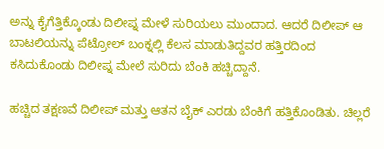ಅನ್ನು ಕೈಗೆತ್ತಿಕ್ಕೊಂಡು ದಿಲೀಪ್ನ ಮೇಳೆ ಸುರಿಯಲು ಮುಂದಾದ. ಆದರೆ ದಿಲೀಪ್ ಆ ಬಾಟಲಿಯನ್ನು ಪೆಟ್ರೋಲ್ ಬಂಕ್ನಲ್ಲಿ ಕೆಲಸ ಮಾಡುತಿದ್ದವರ ಹತ್ತಿರದಿಂದ ಕಸಿದುಕೊಂಡು ದಿಲೀಪ್ನ ಮೇಲೆ ಸುರಿದು ಬೆಂಕಿ ಹಚ್ಚಿದ್ದಾನೆ.

ಹಚ್ಚಿದ ತಕ್ಷಣವೆ ದಿಲೀಪ್ ಮತ್ತು ಆತನ ಬೈಕ್ ಎರಡು ಬೆಂಕಿಗೆ ಹತ್ತಿಕೊಂಡಿತು. ಚಿಲ್ಲರೆ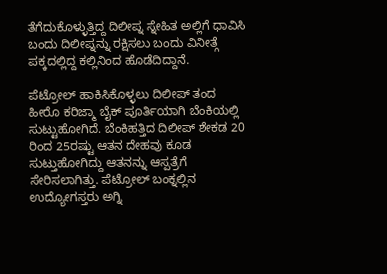ತೆಗೆದುಕೊಳ್ಳುತ್ತಿದ್ದ ದಿಲೀಪ್ನ ಸ್ನೇಹಿತ ಅಲ್ಲಿಗೆ ಧಾವಿಸಿ ಬಂದು ದಿಲೀಪ್ನನ್ನು ರಕ್ಷಿಸಲು ಬಂದು ವಿನೀತ್ಗೆ ಪಕ್ಕದಲ್ಲಿದ್ದ ಕಲ್ಲಿನಿಂದ ಹೊಡೆದಿದ್ದಾನೆ.

ಪೆಟ್ರೋಲ್ ಹಾಕಿಸಿಕೊಳ್ಳಲು ದಿಲೀಪ್ ತಂದ ಹೀರೊ ಕರಿಜ್ಮಾ ಬೈಕ್ ಪೂರ್ತಿಯಾಗಿ ಬೆಂಕಿಯಲ್ಲಿ ಸುಟ್ಟುಹೋಗಿದೆ. ಬೆಂಕಿಹತ್ತಿದ ದಿಲೀಪ್ ಶೇಕಡ 20 ರಿಂದ 25ರಷ್ಟು ಆತನ ದೇಹವು ಕೂಡ ಸುಟ್ತುಹೋಗಿದ್ದು ಆತನನ್ನು ಆಸ್ಪತ್ರೆಗೆ ಸೇರಿಸಲಾಗಿತ್ತು. ಪೆಟ್ರೋಲ್ ಬಂಕ್ನಲ್ಲಿನ ಉದ್ಯೋಗಸ್ತರು ಅಗ್ನಿ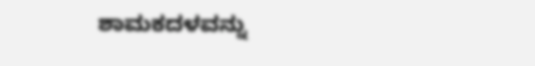ಶಾಮಕದಳವನ್ನು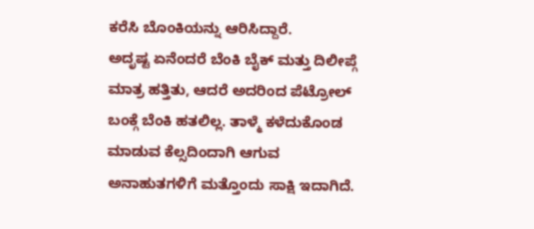ಕರೆಸಿ ಬೊಂಕಿಯನ್ನು ಆರಿಸಿದ್ದಾರೆ.
ಅದೃಷ್ಟ ಏನೆಂದರೆ ಬೆಂಕಿ ಬೈಕ್ ಮತ್ತು ದಿಲೀಪ್ಗೆ ಮಾತ್ರ ಹತ್ತಿತು, ಆದರೆ ಅದರಿಂದ ಪೆಟ್ರೋಲ್ ಬಂಕ್ಗೆ ಬೆಂಕಿ ಹತಲಿಲ್ಲ. ತಾಳ್ಮೆ ಕಳೆದುಕೊಂಡ ಮಾಡುವ ಕೆಲ್ಸದಿಂದಾಗಿ ಆಗುವ ಅನಾಹುತಗಳಿಗೆ ಮತ್ತೊಂದು ಸಾಕ್ಷಿ ಇದಾಗಿದೆ.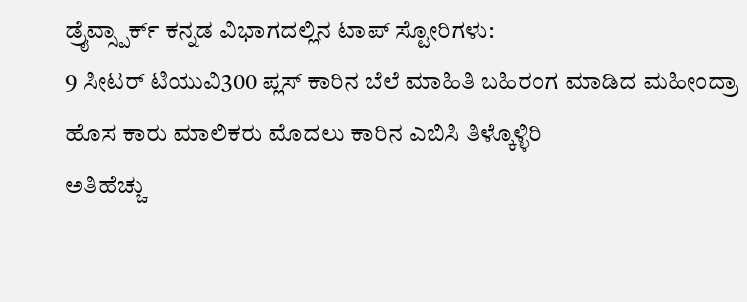ಡ್ರೈವ್ಸ್ಪಾರ್ಕ್ ಕನ್ನಡ ವಿಭಾಗದಲ್ಲಿನ ಟಾಪ್ ಸ್ಟೋರಿಗಳು:
9 ಸೀಟರ್ ಟಿಯುವಿ300 ಪ್ಲಸ್ ಕಾರಿನ ಬೆಲೆ ಮಾಹಿತಿ ಬಹಿರಂಗ ಮಾಡಿದ ಮಹೀಂದ್ರಾ
ಹೊಸ ಕಾರು ಮಾಲಿಕರು ಮೊದಲು ಕಾರಿನ ಎಬಿಸಿ ತಿಳ್ಕೊಳ್ಳಿರಿ
ಅತಿಹೆಚ್ಚು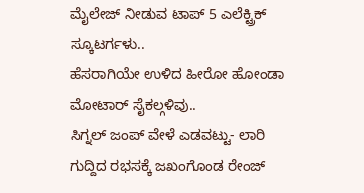ಮೈಲೇಜ್ ನೀಡುವ ಟಾಪ್ 5 ಎಲೆಕ್ಟ್ರಿಕ್ ಸ್ಕೂಟರ್ಗಳು..
ಹೆಸರಾಗಿಯೇ ಉಳಿದ ಹೀರೋ ಹೋಂಡಾ ಮೋಟಾರ್ ಸೈಕಲ್ಗಳಿವು..
ಸಿಗ್ನಲ್ ಜಂಪ್ ವೇಳೆ ಎಡವಟ್ಟು- ಲಾರಿ ಗುದ್ದಿದ ರಭಸಕ್ಕೆ ಜಖಂಗೊಂಡ ರೇಂಜ್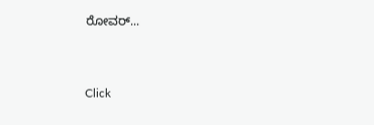ರೋವರ್...


Click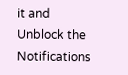it and Unblock the Notifications